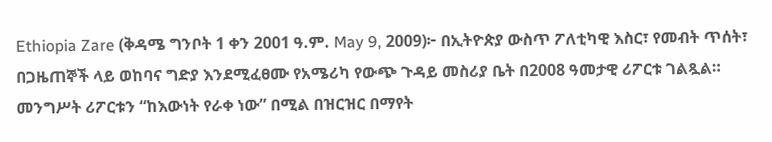Ethiopia Zare (ቅዳሜ ግንቦት 1 ቀን 2001 ዓ.ም. May 9, 2009)፦ በኢትዮጵያ ውስጥ ፖለቲካዊ እስር፣ የመብት ጥሰት፣ በጋዜጠኞች ላይ ወከባና ግድያ እንደሚፈፀሙ የአሜሪካ የውጭ ጉዳይ መስሪያ ቤት በ2008 ዓመታዊ ሪፖርቱ ገልጿል። መንግሥት ሪፖርቱን “ከእውነት የራቀ ነው” በሚል በዝርዝር በማየት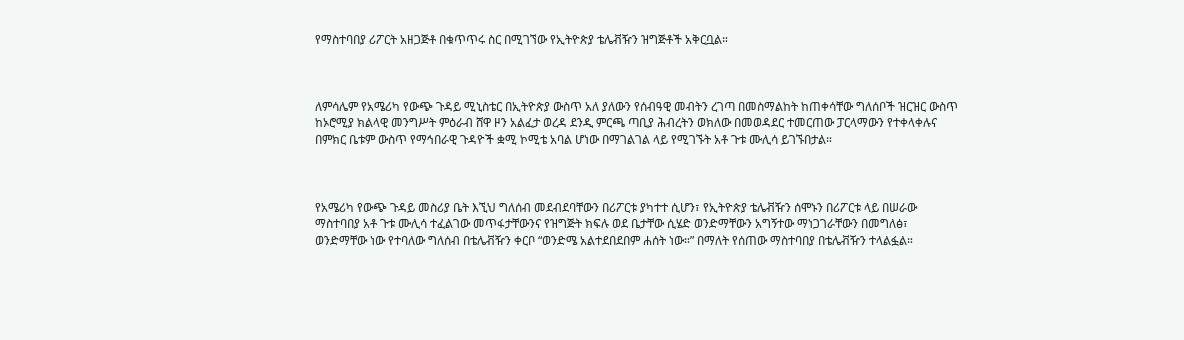የማስተባበያ ሪፖርት አዘጋጅቶ በቁጥጥሩ ስር በሚገኘው የኢትዮጵያ ቴሌቭዥን ዝግጅቶች አቅርቧል።



ለምሳሌም የአሜሪካ የውጭ ጉዳይ ሚኒስቴር በኢትዮጵያ ውስጥ አለ ያለውን የሰብዓዊ መብትን ረገጣ በመስማልከት ከጠቀሳቸው ግለሰቦች ዝርዝር ውስጥ ከኦሮሚያ ክልላዊ መንግሥት ምዕራብ ሸዋ ዞን አልፈታ ወረዳ ደንዲ ምርጫ ጣቢያ ሕብረትን ወክለው በመወዳደር ተመርጠው ፓርላማውን የተቀላቀሉና በምክር ቤቱም ውስጥ የማኅበራዊ ጉዳዮች ቋሚ ኮሚቴ አባል ሆነው በማገልገል ላይ የሚገኙት አቶ ጉቱ ሙሊሳ ይገኙበታል።



የአሜሪካ የውጭ ጉዳይ መስሪያ ቤት እኚህ ግለሰብ መደብደባቸውን በሪፖርቱ ያካተተ ሲሆን፣ የኢትዮጵያ ቴሌቭዥን ሰሞኑን በሪፖርቱ ላይ በሠራው ማስተባበያ አቶ ጉቱ ሙሊሳ ተፈልገው መጥፋታቸውንና የዝግጅት ክፍሉ ወደ ቤታቸው ሲሄድ ወንድማቸውን አግኝተው ማነጋገራቸውን በመግለፅ፣ ወንድማቸው ነው የተባለው ግለሰብ በቴሌቭዥን ቀርቦ “ወንድሜ አልተደበደበም ሐሰት ነው።” በማለት የሰጠው ማስተባበያ በቴሌቭዥን ተላልፏል።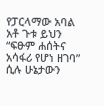የፓርላማው አባል አቶ ጉቱ ይህን “ፍፁም ሐሰትና አሳፋሪ የሆነ ዘገባ” ሲሉ ሁኔታውን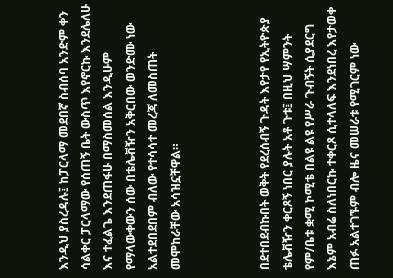እንዲህ ያስረዳሉ፤ ከፓርላማ መደበኛ ስብሰባ አንድም ቀን ሳልቀር ፓርላማው የሰጠኝ ቤት ውስጥ እየኖርኩ እንደሌለሁ እና ተፈልጌ እንደጠፋሁ በማስመሰል እንዲሁም የማላውቀውን ሰው በቴሌቭዥን አቅርበው ወንድሙ ነው አልተደበደበም ብለው የተሳሳተ መረጃ ለመስጠት መሞከራቸው አሳዝኗቸዋል።



በደተበደብኩበት ወቅት የደረሰብኝ ጉዳት እየታየ የኢትዮጵያ ቴሌቭዥን ቀርጾኝ ነበር ያሉት አቶ ጉቱ፤ በዚህ ሣምንት የም/ቤቱ ቋሚ ኮሚቴ በልዩ ልዩ የሥራ ጉብኝት ሲያደርግ እኔም አብሬ ስለነበርኩ ተቀርጾ ሲተላለፍ እንደነበረ እየታወቀ ጠፉ አልተገኙም ብሎ ዜና መሠራቱ የሚገርም ነው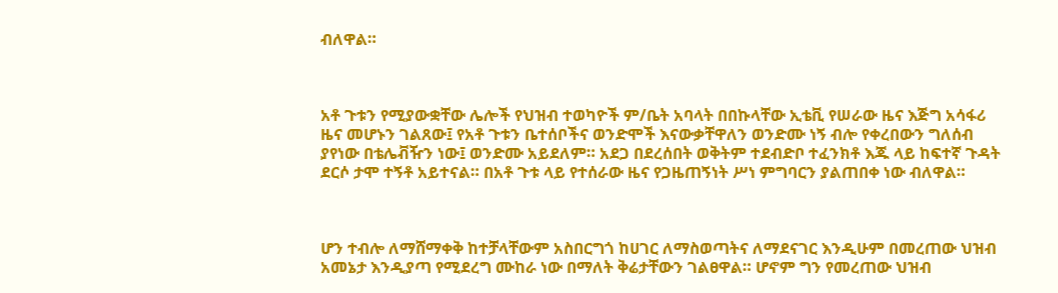ብለዋል።



አቶ ጉቱን የሚያውቋቸው ሌሎች የህዝብ ተወካዮች ም/ቤት አባላት በበኩላቸው ኢቴቪ የሠራው ዜና እጅግ አሳፋሪ ዜና መሆኑን ገልጸው፤ የአቶ ጉቱን ቤተሰቦችና ወንድሞች እናውቃቸዋለን ወንድሙ ነኝ ብሎ የቀረበውን ግለሰብ ያየነው በቴሌቭዥን ነው፤ ወንድሙ አይደለም። አደጋ በደረሰበት ወቅትም ተደብድቦ ተፈንክቶ እጁ ላይ ከፍተኛ ጉዳት ደርሶ ታሞ ተኝቶ አይተናል። በአቶ ጉቱ ላይ የተሰራው ዜና የጋዜጠኝነት ሥነ ምግባርን ያልጠበቀ ነው ብለዋል።



ሆን ተብሎ ለማሸማቀቅ ከተቻላቸውም አስበርግጎ ከሀገር ለማስወጣትና ለማደናገር እንዲሁም በመረጠው ህዝብ አመኔታ እንዲያጣ የሚደረግ ሙከራ ነው በማለት ቅሬታቸውን ገልፀዋል። ሆኖም ግን የመረጠው ህዝብ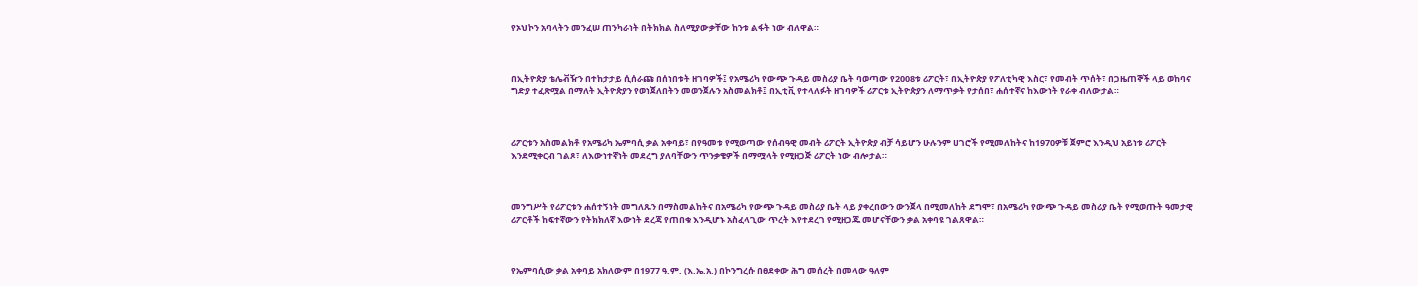የኦህኮን አባላትን መንፈሠ ጠንካራነት በትክክል ስለሚያውቃቸው ከንቱ ልፋት ነው ብለዋል።



በኢትዮጵያ ቴሌቭዥን በተከታታይ ሲሰራጩ በሰነበቱት ዘገባዎች፤ የአሜሪካ የውጭ ጉዳይ መስሪያ ቤት ባወጣው የ2008ቱ ሪፖርት፣ በኢትዮጵያ የፖለቲካዊ እስር፣ የመብት ጥሰት፣ በጋዜጠኞች ላይ ወከባና ግድያ ተፈጽሟል በማለት ኢትዮጵያን የወነጀለበትን መወንጀሉን አስመልክቶ፤ በኢቲቪ የተላለፉት ዘገባዎች ሪፖርቱ ኢትዮጵያን ለማጥቃት የታሰበ፣ ሐሰተኛና ከእውነት የራቀ ብለውታል።



ሪፖርቱን አስመልክቶ የአሜሪካ ኤምባሲ ቃል አቀባይ፣ በየዓመቱ የሚወጣው የሰብዓዊ መብት ሪፖርት ኢትዮጵያ ብቻ ሳይሆን ሁሉንም ሀገሮች የሚመለከትና ከ1970ዎቹ ጀምሮ እንዲህ አይነቱ ሪፖርት እንደሚቀርብ ገልጾ፣ ለእውነተኛነት መደረግ ያለባቸውን ጥንቃቄዎች በማሟላት የሚዘጋጅ ሪፖርት ነው ብሎታል።



መንግሥት የሪፖርቱን ሐሰተኝነት መግለጹን በማስመልከትና በአሜሪካ የውጭ ጉዳይ መስሪያ ቤት ላይ ያቀረበውን ውንጀላ በሚመለከት ደግሞ፣ በአሜሪካ የውጭ ጉዳይ መስሪያ ቤት የሚወጡት ዓመታዊ ሪፖርቶች ከፍተኛውን የትክክለኛ እውነት ደረጃ የጠበቁ እንዲሆኑ አስፈላጊው ጥረት እየተደረገ የሚዘጋጁ መሆናቸውን ቃል አቀባዩ ገልጸዋል።



የኤምባሲው ቃል አቀባይ አክለውም በ1977 ዓ.ም. (እ.ኤ.አ.) በኮንግረሱ በፀደቀው ሕግ መሰረት በመላው ዓለም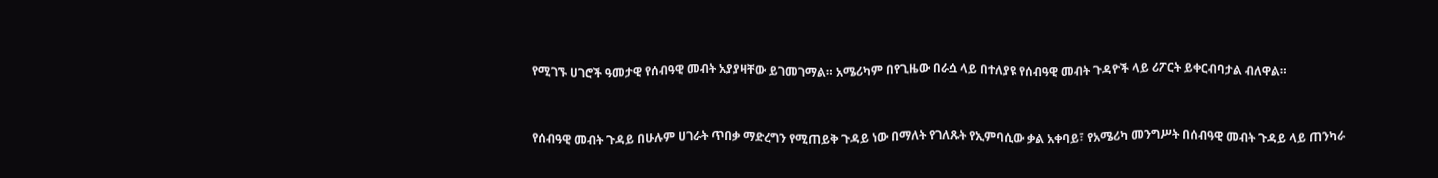የሚገኙ ሀገሮች ዓመታዊ የሰብዓዊ መብት አያያዛቸው ይገመገማል። አሜሪካም በየጊዜው በራሷ ላይ በተለያዩ የሰብዓዊ መብት ጉዳዮች ላይ ሪፖርት ይቀርብባታል ብለዋል።



የሰብዓዊ መብት ጉዳይ በሁሉም ሀገራት ጥበቃ ማድረግን የሚጠይቅ ጉዳይ ነው በማለት የገለጹት የኢምባሲው ቃል አቀባይ፣ የአሜሪካ መንግሥት በሰብዓዊ መብት ጉዳይ ላይ ጠንካራ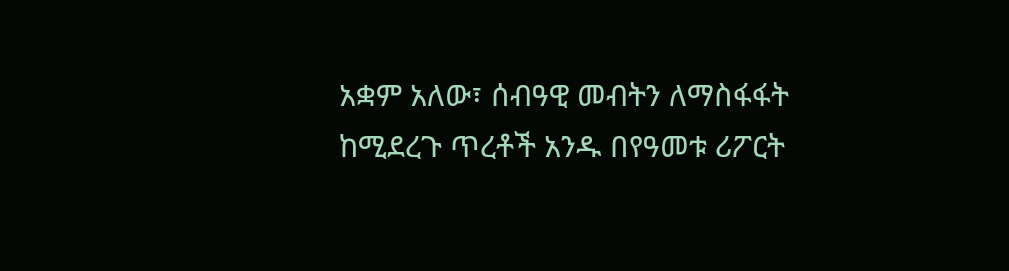አቋም አለው፣ ሰብዓዊ መብትን ለማስፋፋት ከሚደረጉ ጥረቶች አንዱ በየዓመቱ ሪፖርት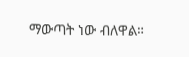ማውጣት ነው ብለዋል።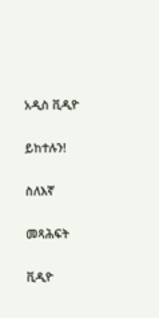አዲስ ቪዲዮ

ይከተሉን!

ስለእኛ

መጻሕፍት

ቪዲዮ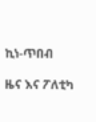ኪነ-ጥበብ

ዜና እና ፖለቲካ